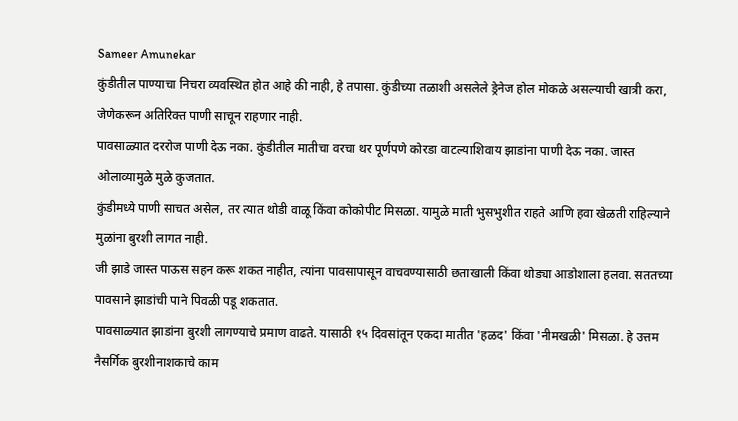Sameer Amunekar
कुंडीतील पाण्याचा निचरा व्यवस्थित होत आहे की नाही, हे तपासा. कुंडीच्या तळाशी असलेले ड्रेनेज होल मोकळे असल्याची खात्री करा, जेणेकरून अतिरिक्त पाणी साचून राहणार नाही.
पावसाळ्यात दररोज पाणी देऊ नका. कुंडीतील मातीचा वरचा थर पूर्णपणे कोरडा वाटल्याशिवाय झाडांना पाणी देऊ नका. जास्त ओलाव्यामुळे मुळे कुजतात.
कुंडीमध्ये पाणी साचत असेल, तर त्यात थोडी वाळू किंवा कोकोपीट मिसळा. यामुळे माती भुसभुशीत राहते आणि हवा खेळती राहिल्याने मुळांना बुरशी लागत नाही.
जी झाडे जास्त पाऊस सहन करू शकत नाहीत, त्यांना पावसापासून वाचवण्यासाठी छताखाली किंवा थोड्या आडोशाला हलवा. सततच्या पावसाने झाडांची पाने पिवळी पडू शकतात.
पावसाळ्यात झाडांना बुरशी लागण्याचे प्रमाण वाढते. यासाठी १५ दिवसांतून एकदा मातीत 'हळद' किंवा 'नीमखळी' मिसळा. हे उत्तम नैसर्गिक बुरशीनाशकाचे काम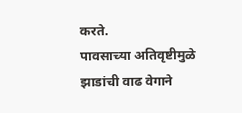करते.
पावसाच्या अतिवृष्टीमुळे झाडांची वाढ वेगाने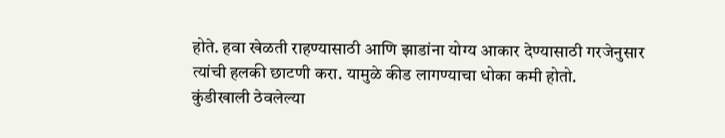होते. हवा खेळती राहण्यासाठी आणि झाडांना योग्य आकार देण्यासाठी गरजेनुसार त्यांची हलकी छाटणी करा. यामुळे कीड लागण्याचा धोका कमी होतो.
कुंडीखाली ठेवलेल्या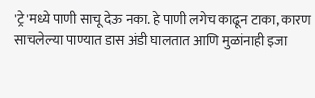'ट्रे'मध्ये पाणी साचू देऊ नका. हे पाणी लगेच काढून टाका, कारण साचलेल्या पाण्यात डास अंडी घालतात आणि मुळांनाही इजा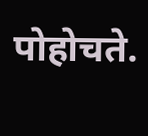पोहोचते.